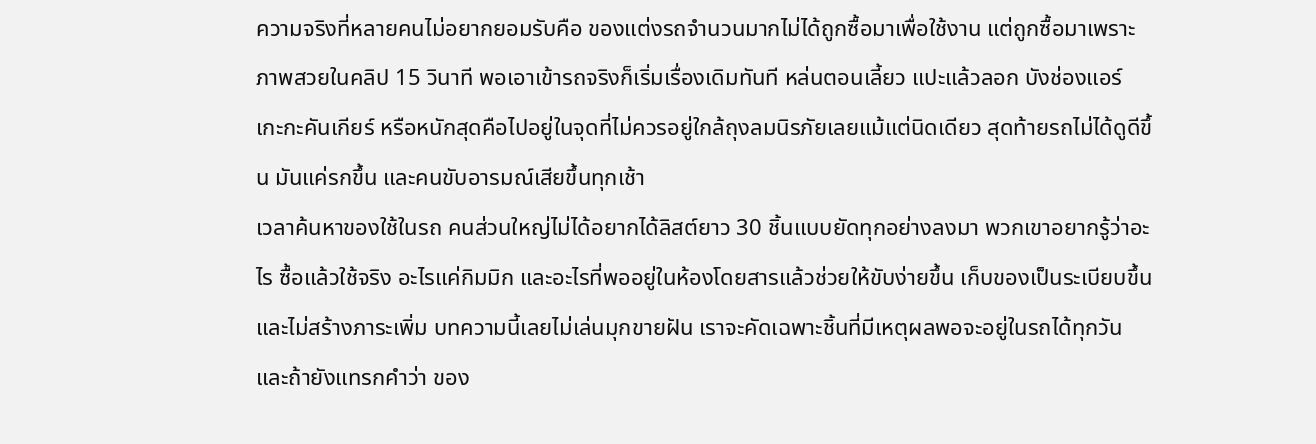ความจริงที่หลายคนไม่อยากยอมรับคือ ของแต่งรถจำนวนมากไม่ได้ถูกซื้อมาเพื่อใช้งาน แต่ถูกซื้อมาเพราะภาพสวยในคลิป 15 วินาที พอเอาเข้ารถจริงก็เริ่มเรื่องเดิมทันที หล่นตอนเลี้ยว แปะแล้วลอก บังช่องแอร์ เกะกะคันเกียร์ หรือหนักสุดคือไปอยู่ในจุดที่ไม่ควรอยู่ใกล้ถุงลมนิรภัยเลยแม้แต่นิดเดียว สุดท้ายรถไม่ได้ดูดีขึ้น มันแค่รกขึ้น และคนขับอารมณ์เสียขึ้นทุกเช้า
เวลาค้นหาของใช้ในรถ คนส่วนใหญ่ไม่ได้อยากได้ลิสต์ยาว 30 ชิ้นแบบยัดทุกอย่างลงมา พวกเขาอยากรู้ว่าอะไร ซื้อแล้วใช้จริง อะไรแค่กิมมิก และอะไรที่พออยู่ในห้องโดยสารแล้วช่วยให้ขับง่ายขึ้น เก็บของเป็นระเบียบขึ้น และไม่สร้างภาระเพิ่ม บทความนี้เลยไม่เล่นมุกขายฝัน เราจะคัดเฉพาะชิ้นที่มีเหตุผลพอจะอยู่ในรถได้ทุกวัน และถ้ายังแทรกคำว่า ของ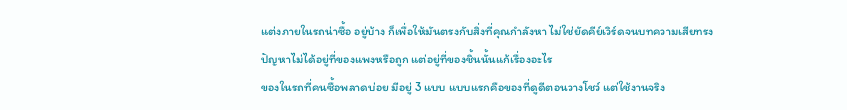แต่งภายในรถน่าซื้อ อยู่บ้าง ก็เพื่อให้มันตรงกับสิ่งที่คุณกำลังหา ไม่ใช่ยัดคีย์เวิร์ดจนบทความเสียทรง
ปัญหาไม่ได้อยู่ที่ของแพงหรือถูก แต่อยู่ที่ของชิ้นนั้นแก้เรื่องอะไร
ของในรถที่คนซื้อพลาดบ่อย มีอยู่ 3 แบบ แบบแรกคือของที่ดูดีตอนวางโชว์ แต่ใช้งานจริง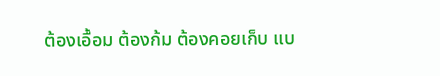ต้องเอื้อม ต้องก้ม ต้องคอยเก็บ แบ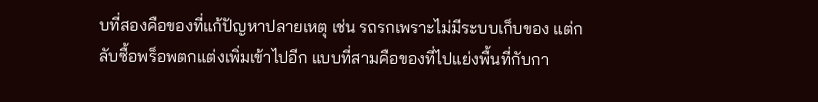บที่สองคือของที่แก้ปัญหาปลายเหตุ เช่น รถรกเพราะไม่มีระบบเก็บของ แต่กลับซื้อพร็อพตกแต่งเพิ่มเข้าไปอีก แบบที่สามคือของที่ไปแย่งพื้นที่กับกา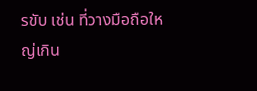รขับ เช่น ที่วางมือถือใหญ่เกิน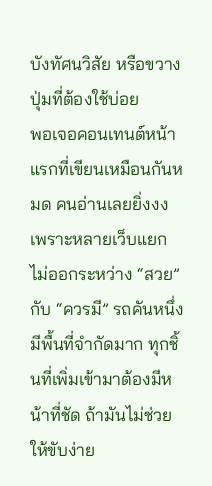บังทัศนวิสัย หรือขวางปุ่มที่ต้องใช้บ่อย
พอเจอคอนเทนต์หน้าแรกที่เขียนเหมือนกันหมด คนอ่านเลยยิ่งงง เพราะหลายเว็บแยกไม่ออกระหว่าง “สวย” กับ “ควรมี” รถคันหนึ่งมีพื้นที่จำกัดมาก ทุกชิ้นที่เพิ่มเข้ามาต้องมีหน้าที่ชัด ถ้ามันไม่ช่วยให้ขับง่าย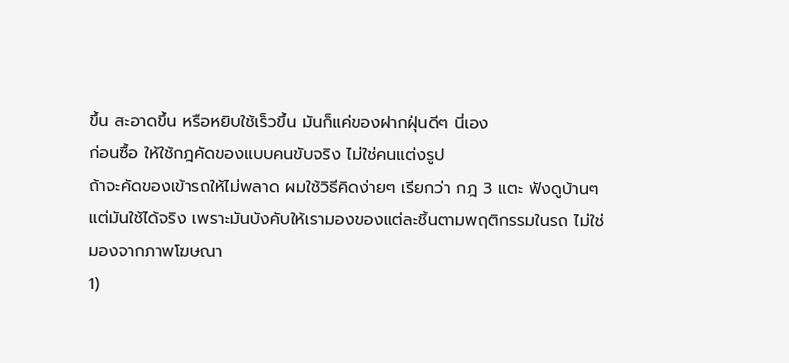ขึ้น สะอาดขึ้น หรือหยิบใช้เร็วขึ้น มันก็แค่ของฝากฝุ่นดีๆ นี่เอง
ก่อนซื้อ ให้ใช้กฎคัดของแบบคนขับจริง ไม่ใช่คนแต่งรูป
ถ้าจะคัดของเข้ารถให้ไม่พลาด ผมใช้วิธีคิดง่ายๆ เรียกว่า กฎ 3 แตะ ฟังดูบ้านๆ แต่มันใช้ได้จริง เพราะมันบังคับให้เรามองของแต่ละชิ้นตามพฤติกรรมในรถ ไม่ใช่มองจากภาพโฆษณา
1)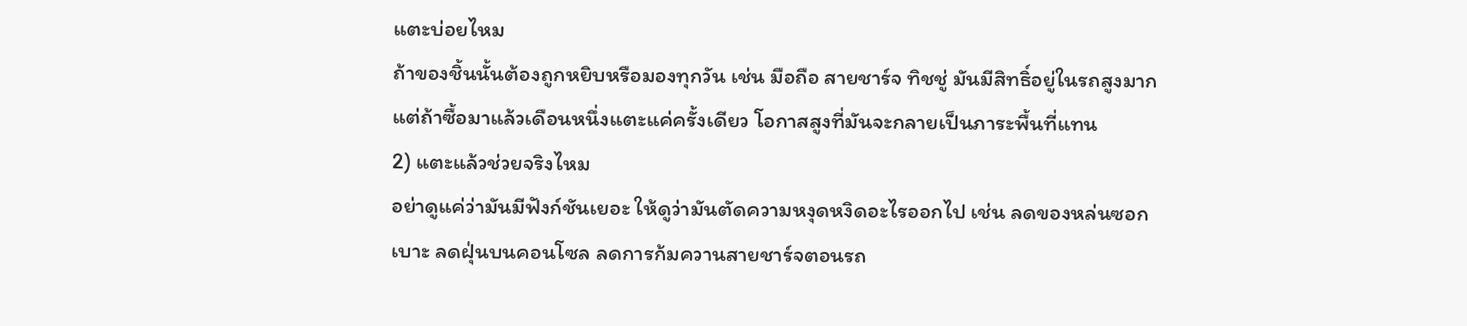แตะบ่อยไหม
ถ้าของชิ้นนั้นต้องถูกหยิบหรือมองทุกวัน เช่น มือถือ สายชาร์จ ทิชชู่ มันมีสิทธิ์อยู่ในรถสูงมาก แต่ถ้าซื้อมาแล้วเดือนหนึ่งแตะแค่ครั้งเดียว โอกาสสูงที่มันจะกลายเป็นภาระพื้นที่แทน
2) แตะแล้วช่วยจริงไหม
อย่าดูแค่ว่ามันมีฟังก์ชันเยอะ ให้ดูว่ามันตัดความหงุดหงิดอะไรออกไป เช่น ลดของหล่นซอกเบาะ ลดฝุ่นบนคอนโซล ลดการก้มควานสายชาร์จตอนรถ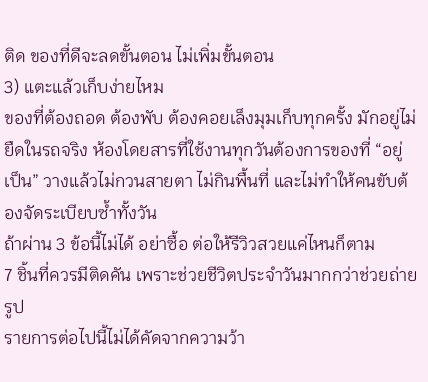ติด ของที่ดีจะลดขั้นตอน ไม่เพิ่มขั้นตอน
3) แตะแล้วเก็บง่ายไหม
ของที่ต้องถอด ต้องพับ ต้องคอยเล็งมุมเก็บทุกครั้ง มักอยู่ไม่ยืดในรถจริง ห้องโดยสารที่ใช้งานทุกวันต้องการของที่ “อยู่เป็น” วางแล้วไม่กวนสายตา ไม่กินพื้นที่ และไม่ทำให้คนขับต้องจัดระเบียบซ้ำทั้งวัน
ถ้าผ่าน 3 ข้อนี้ไม่ได้ อย่าซื้อ ต่อให้รีวิวสวยแค่ไหนก็ตาม
7 ชิ้นที่ควรมีติดคัน เพราะช่วยชีวิตประจำวันมากกว่าช่วยถ่ายรูป
รายการต่อไปนี้ไม่ได้คัดจากความว้า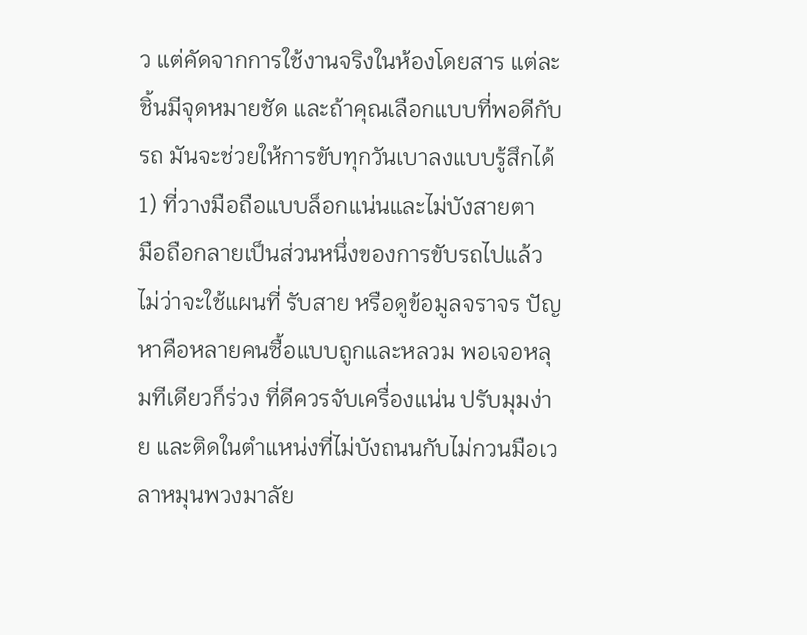ว แต่คัดจากการใช้งานจริงในห้องโดยสาร แต่ละชิ้นมีจุดหมายชัด และถ้าคุณเลือกแบบที่พอดีกับรถ มันจะช่วยให้การขับทุกวันเบาลงแบบรู้สึกได้
1) ที่วางมือถือแบบล็อกแน่นและไม่บังสายตา
มือถือกลายเป็นส่วนหนึ่งของการขับรถไปแล้ว ไม่ว่าจะใช้แผนที่ รับสาย หรือดูข้อมูลจราจร ปัญหาคือหลายคนซื้อแบบถูกและหลวม พอเจอหลุมทีเดียวก็ร่วง ที่ดีควรจับเครื่องแน่น ปรับมุมง่าย และติดในตำแหน่งที่ไม่บังถนนกับไม่กวนมือเวลาหมุนพวงมาลัย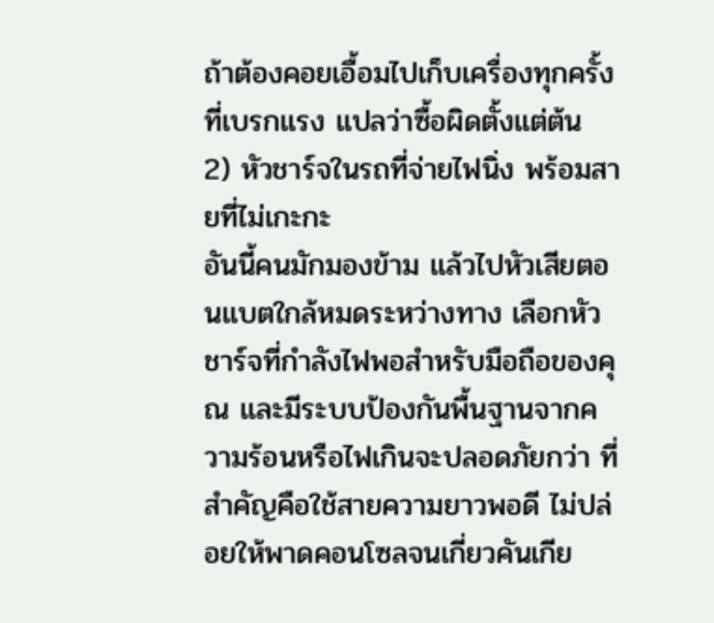ถ้าต้องคอยเอื้อมไปเก็บเครื่องทุกครั้งที่เบรกแรง แปลว่าซื้อผิดตั้งแต่ต้น
2) หัวชาร์จในรถที่จ่ายไฟนิ่ง พร้อมสายที่ไม่เกะกะ
อันนี้คนมักมองข้าม แล้วไปหัวเสียตอนแบตใกล้หมดระหว่างทาง เลือกหัวชาร์จที่กำลังไฟพอสำหรับมือถือของคุณ และมีระบบป้องกันพื้นฐานจากความร้อนหรือไฟเกินจะปลอดภัยกว่า ที่สำคัญคือใช้สายความยาวพอดี ไม่ปล่อยให้พาดคอนโซลจนเกี่ยวคันเกีย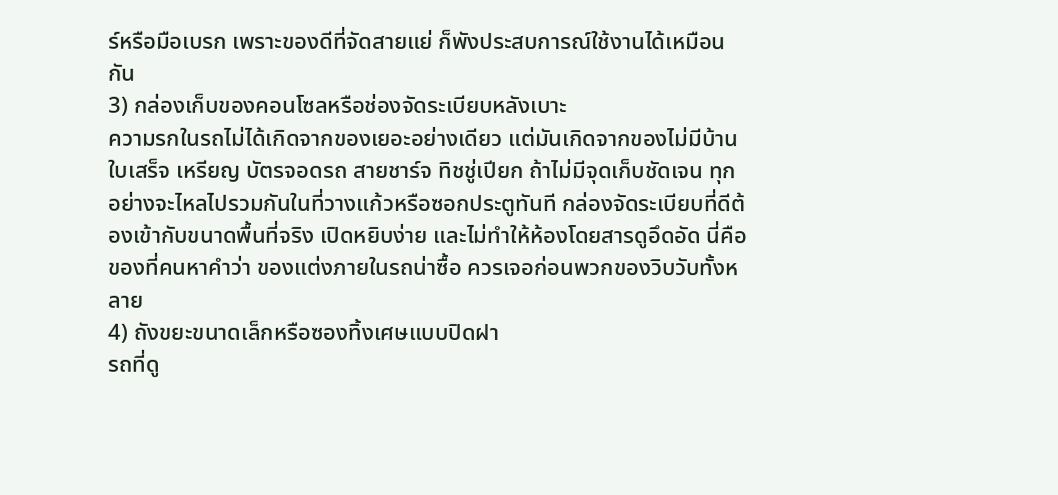ร์หรือมือเบรก เพราะของดีที่จัดสายแย่ ก็พังประสบการณ์ใช้งานได้เหมือนกัน
3) กล่องเก็บของคอนโซลหรือช่องจัดระเบียบหลังเบาะ
ความรกในรถไม่ได้เกิดจากของเยอะอย่างเดียว แต่มันเกิดจากของไม่มีบ้าน ใบเสร็จ เหรียญ บัตรจอดรถ สายชาร์จ ทิชชู่เปียก ถ้าไม่มีจุดเก็บชัดเจน ทุกอย่างจะไหลไปรวมกันในที่วางแก้วหรือซอกประตูทันที กล่องจัดระเบียบที่ดีต้องเข้ากับขนาดพื้นที่จริง เปิดหยิบง่าย และไม่ทำให้ห้องโดยสารดูอึดอัด นี่คือของที่คนหาคำว่า ของแต่งภายในรถน่าซื้อ ควรเจอก่อนพวกของวิบวับทั้งหลาย
4) ถังขยะขนาดเล็กหรือซองทิ้งเศษแบบปิดฝา
รถที่ดู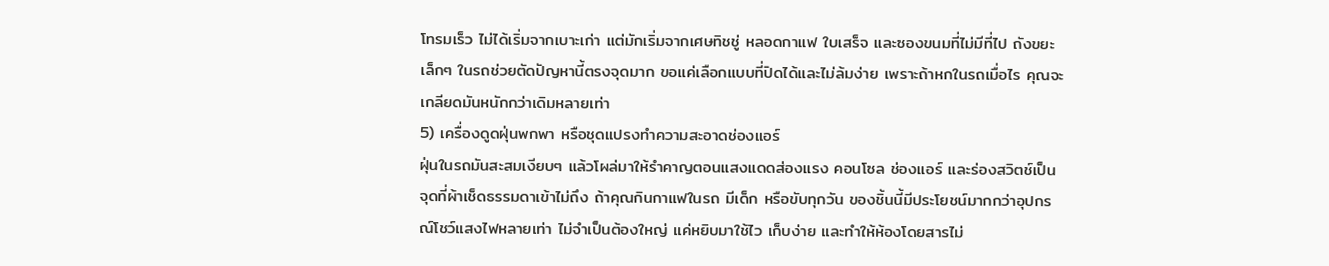โทรมเร็ว ไม่ได้เริ่มจากเบาะเก่า แต่มักเริ่มจากเศษทิชชู่ หลอดกาแฟ ใบเสร็จ และซองขนมที่ไม่มีที่ไป ถังขยะเล็กๆ ในรถช่วยตัดปัญหานี้ตรงจุดมาก ขอแค่เลือกแบบที่ปิดได้และไม่ล้มง่าย เพราะถ้าหกในรถเมื่อไร คุณจะเกลียดมันหนักกว่าเดิมหลายเท่า
5) เครื่องดูดฝุ่นพกพา หรือชุดแปรงทำความสะอาดช่องแอร์
ฝุ่นในรถมันสะสมเงียบๆ แล้วโผล่มาให้รำคาญตอนแสงแดดส่องแรง คอนโซล ช่องแอร์ และร่องสวิตช์เป็นจุดที่ผ้าเช็ดธรรมดาเข้าไม่ถึง ถ้าคุณกินกาแฟในรถ มีเด็ก หรือขับทุกวัน ของชิ้นนี้มีประโยชน์มากกว่าอุปกรณ์โชว์แสงไฟหลายเท่า ไม่จำเป็นต้องใหญ่ แค่หยิบมาใช้ไว เก็บง่าย และทำให้ห้องโดยสารไม่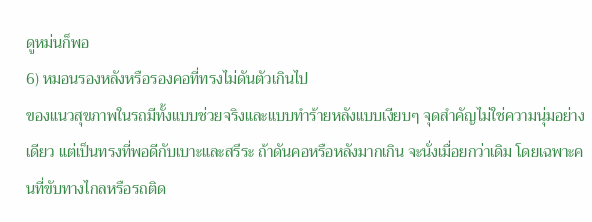ดูหม่นก็พอ
6) หมอนรองหลังหรือรองคอที่ทรงไม่ดันตัวเกินไป
ของแนวสุขภาพในรถมีทั้งแบบช่วยจริงและแบบทำร้ายหลังแบบเงียบๆ จุดสำคัญไม่ใช่ความนุ่มอย่างเดียว แต่เป็นทรงที่พอดีกับเบาะและสรีระ ถ้าดันคอหรือหลังมากเกิน จะนั่งเมื่อยกว่าเดิม โดยเฉพาะคนที่ขับทางไกลหรือรถติด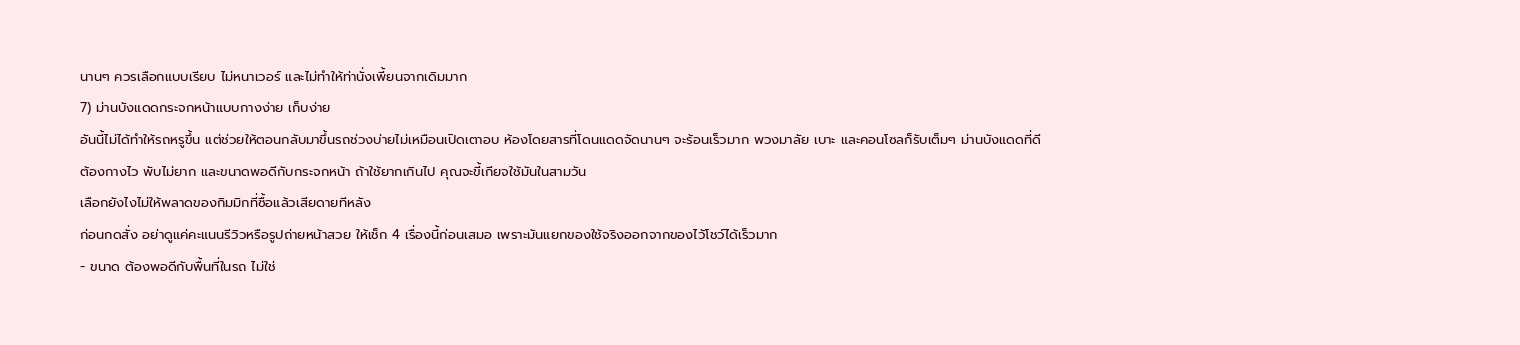นานๆ ควรเลือกแบบเรียบ ไม่หนาเวอร์ และไม่ทำให้ท่านั่งเพี้ยนจากเดิมมาก
7) ม่านบังแดดกระจกหน้าแบบกางง่าย เก็บง่าย
อันนี้ไม่ได้ทำให้รถหรูขึ้น แต่ช่วยให้ตอนกลับมาขึ้นรถช่วงบ่ายไม่เหมือนเปิดเตาอบ ห้องโดยสารที่โดนแดดจัดนานๆ จะร้อนเร็วมาก พวงมาลัย เบาะ และคอนโซลก็รับเต็มๆ ม่านบังแดดที่ดีต้องกางไว พับไม่ยาก และขนาดพอดีกับกระจกหน้า ถ้าใช้ยากเกินไป คุณจะขี้เกียจใช้มันในสามวัน
เลือกยังไงไม่ให้พลาดของกิมมิกที่ซื้อแล้วเสียดายทีหลัง
ก่อนกดสั่ง อย่าดูแค่คะแนนรีวิวหรือรูปถ่ายหน้าสวย ให้เช็ก 4 เรื่องนี้ก่อนเสมอ เพราะมันแยกของใช้จริงออกจากของไว้โชว์ได้เร็วมาก
- ขนาด ต้องพอดีกับพื้นที่ในรถ ไม่ใช่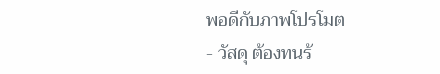พอดีกับภาพโปรโมต
- วัสดุ ต้องทนร้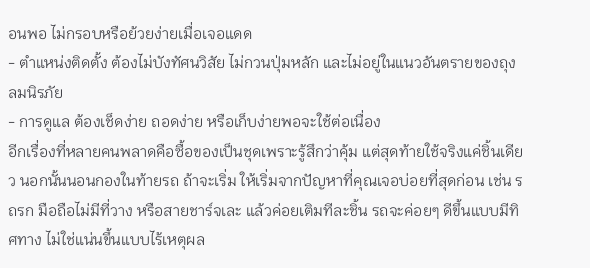อนพอ ไม่กรอบหรือย้วยง่ายเมื่อเจอแดด
- ตำแหน่งติดตั้ง ต้องไม่บังทัศนวิสัย ไม่กวนปุ่มหลัก และไม่อยู่ในแนวอันตรายของถุงลมนิรภัย
- การดูแล ต้องเช็ดง่าย ถอดง่าย หรือเก็บง่ายพอจะใช้ต่อเนื่อง
อีกเรื่องที่หลายคนพลาดคือซื้อของเป็นชุดเพราะรู้สึกว่าคุ้ม แต่สุดท้ายใช้จริงแค่ชิ้นเดียว นอกนั้นนอนกองในท้ายรถ ถ้าจะเริ่ม ให้เริ่มจากปัญหาที่คุณเจอบ่อยที่สุดก่อน เช่น รถรก มือถือไม่มีที่วาง หรือสายชาร์จเละ แล้วค่อยเติมทีละชิ้น รถจะค่อยๆ ดีขึ้นแบบมีทิศทาง ไม่ใช่แน่นขึ้นแบบไร้เหตุผล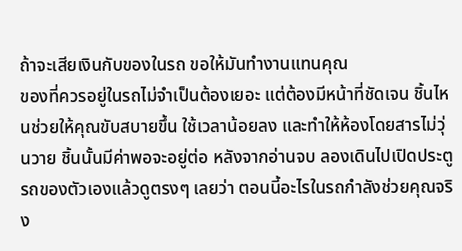ถ้าจะเสียเงินกับของในรถ ขอให้มันทำงานแทนคุณ
ของที่ควรอยู่ในรถไม่จำเป็นต้องเยอะ แต่ต้องมีหน้าที่ชัดเจน ชิ้นไหนช่วยให้คุณขับสบายขึ้น ใช้เวลาน้อยลง และทำให้ห้องโดยสารไม่วุ่นวาย ชิ้นนั้นมีค่าพอจะอยู่ต่อ หลังจากอ่านจบ ลองเดินไปเปิดประตูรถของตัวเองแล้วดูตรงๆ เลยว่า ตอนนี้อะไรในรถกำลังช่วยคุณจริง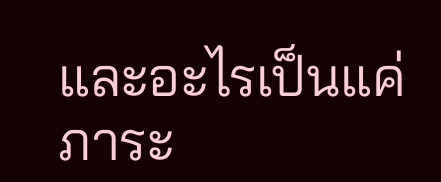และอะไรเป็นแค่ภาระ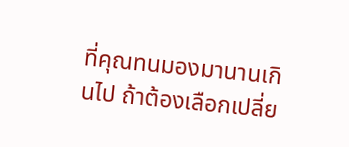ที่คุณทนมองมานานเกินไป ถ้าต้องเลือกเปลี่ย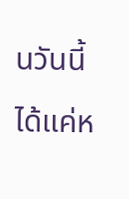นวันนี้ได้แค่ห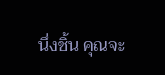นึ่งชิ้น คุณจะ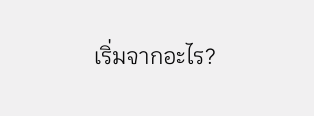เริ่มจากอะไร?